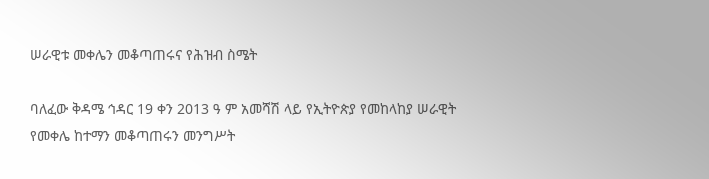ሠራዊቱ መቀሌን መቆጣጠሩና የሕዝብ ስሜት

ባለፈው ቅዳሜ ኅዳር 19 ቀን 2013 ዓ ም አመሻሽ ላይ የኢትዮጵያ የመከላከያ ሠራዊት የመቀሌ ከተማን መቆጣጠሩን መንግሥት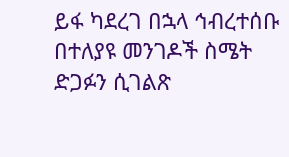ይፋ ካደረገ በኋላ ኅብረተሰቡ በተለያዩ መንገዶች ስሜት ድጋፉን ሲገልጽ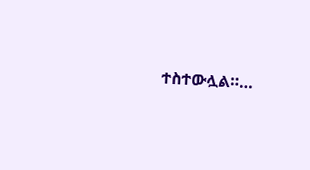ተስተውሏል።…